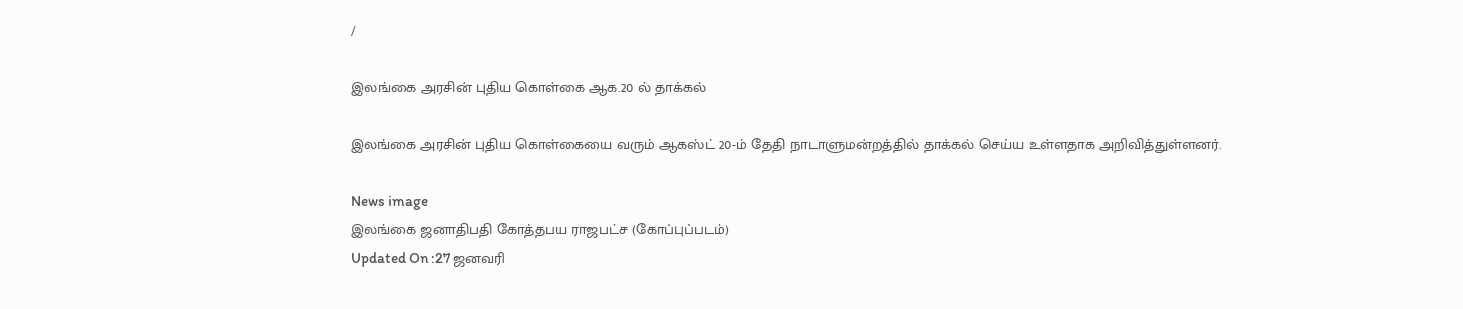/

இலங்கை அரசின் புதிய கொள்கை ஆக.20 ல் தாக்கல்

இலங்கை அரசின் புதிய கொள்கையை வரும் ஆகஸ்ட் 20-ம் தேதி நாடாளுமன்றத்தில் தாக்கல் செய்ய உள்ளதாக அறிவித்துள்ளனர்.

News image
இலங்கை ஜனாதிபதி கோத்தபய ராஜபட்ச (கோப்புப்படம்)
Updated On :27 ஜனவரி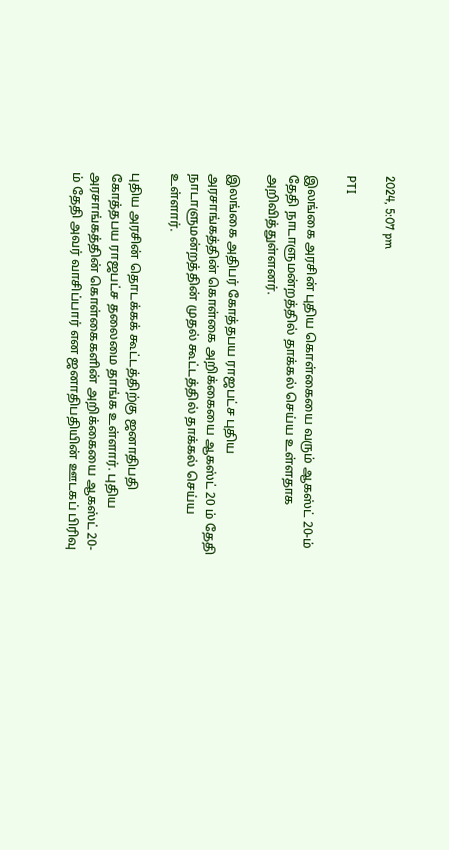2024, 5:07 pm

PTI

இலங்கை அரசின் புதிய கொள்கையை வரும் ஆகஸ்ட் 20-ம் தேதி நாடாளுமன்றத்தில் தாக்கல் செய்ய உள்ளதாக அறிவித்துள்ளனர்.

இலங்கை அதிபர் கோத்தபய ராஜபட்ச புதிய அரசாங்கத்தின் கொள்கை அறிக்கையை ஆகஸ்ட் 20 ம் தேதி நாடாளுமன்றத்தின் முதல் கூட்டத்தில் தாக்கல் செய்ய உள்ளார்.

புதிய அரசின் தொடக்கக் கூட்டத்திற்கு ஜனாதிபதி கோத்தபய ராஜபட்ச தலைமை தாங்க உள்ளார். புதிய அரசாங்கத்தின் கொள்கைகளின் அறிக்கையை ஆகஸ்ட் 20-ம் தேதி அவர் வாசிப்பார் என ஜனாதிபதியின் ஊடகப் பிரிவு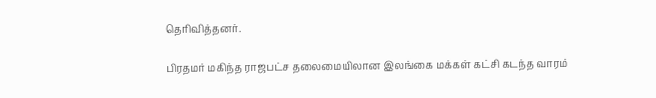தெரிவித்தனர்.

பிரதமர் மகிந்த ராஜபட்ச தலைமையிலான இலங்கை மக்கள் கட்சி கடந்த வாரம்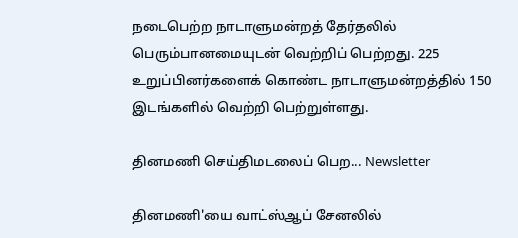நடைபெற்ற நாடாளுமன்றத் தேர்தலில் பெரும்பானமையுடன் வெற்றிப் பெற்றது. 225 உறுப்பினர்களைக் கொண்ட நாடாளுமன்றத்தில் 150 இடங்களில் வெற்றி பெற்றுள்ளது.

தினமணி செய்திமடலைப் பெற... Newsletter

தினமணி'யை வாட்ஸ்ஆப் சேனலில்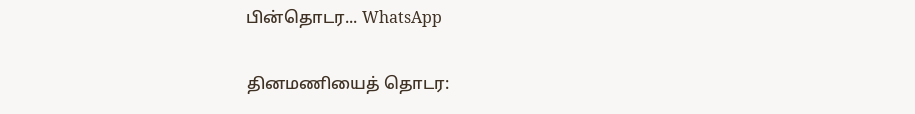பின்தொடர... WhatsApp

தினமணியைத் தொடர: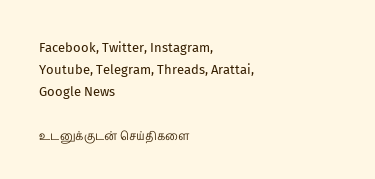Facebook, Twitter, Instagram, Youtube, Telegram, Threads, Arattai, Google News

உடனுக்குடன் செய்திகளை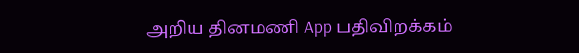அறிய தினமணி App பதிவிறக்கம்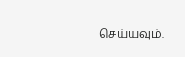செய்யவும்.